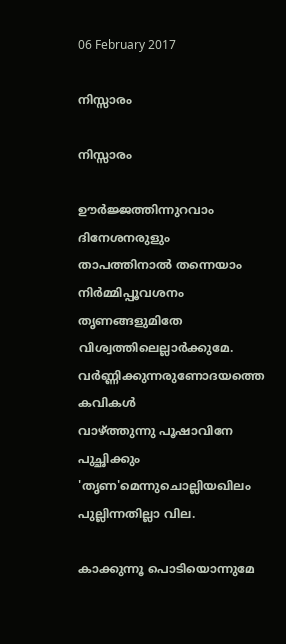06 February 2017

നിസ്സാരം

നിസ്സാരം

ഊര്‍ജ്ജത്തിന്നുറവാം ദിനേശനരുളും
താപത്തിനാല്‍ തന്നെയാം
നിര്‍മ്മിപ്പൂവശനം തൃണങ്ങളുമിതേ
വിശ്വത്തിലെല്ലാര്‍ക്കുമേ.
വര്‍ണ്ണിക്കുന്നരുണോദയത്തെ കവികള്‍
വാഴ്ത്തുന്നു പൂഷാവിനേ
പുച്ഛിക്കും 'തൃണ'മെന്നുചൊല്ലിയഖിലം
പുല്ലിന്നതില്ലാ വില.

കാക്കുന്നൂ പൊടിയൊന്നുമേ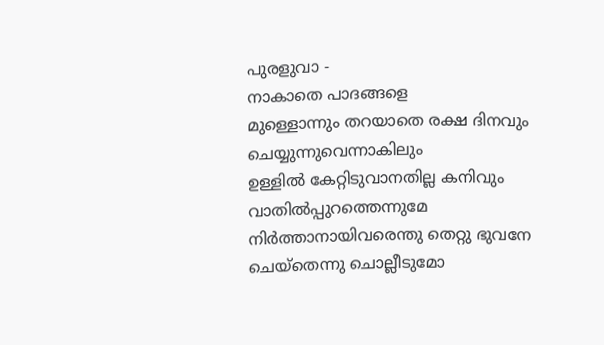പുരളുവാ -
നാകാതെ പാദങ്ങളെ
മുള്ളൊന്നും തറയാതെ രക്ഷ ദിനവും
ചെയ്യുന്നുവെന്നാകിലും
ഉള്ളില്‍ കേറ്റിടുവാനതില്ല കനിവും
വാതില്‍പ്പുറത്തെന്നുമേ
നിര്‍ത്താനായിവരെന്തു തെറ്റു ഭുവനേ
ചെയ്തെന്നു ചൊല്ലീടുമോ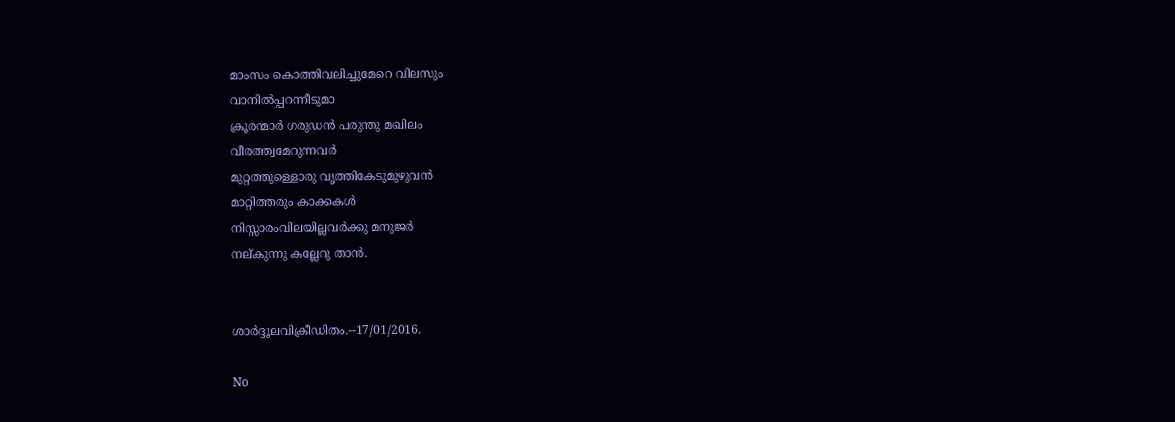മാംസം കൊത്തിവലിച്ചുമേറെ വിലസും
വാനില്‍പ്പറന്നീടുമാ
ക്രൂരന്മാര്‍ ഗരുഡന്‍ പരുന്തു മഖിലം
വീരത്ത്വമേറുന്നവര്‍
മുറ്റത്തുള്ളൊരു വൃത്തികേടുമുഴുവന്‍
മാറ്റിത്തരും കാക്കകള്‍
നിസ്സാരംവിലയില്ലവര്‍ക്കു മനുജര്‍
നല്കുന്നു കല്ലേറു താന്‍.


ശാര്‍ദ്ദൂലവിക്രീഡിതം.--17/01/2016.

No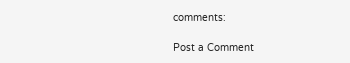comments:

Post a Comment